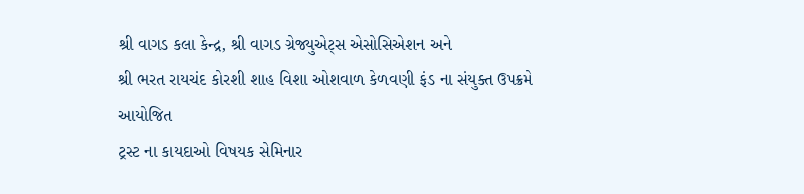શ્રી વાગડ કલા કેન્દ્ર, શ્રી વાગડ ગ્રેજ્યુએટ્સ એસોસિએશન અને
શ્રી ભરત રાયચંદ કોરશી શાહ વિશા ઓશવાળ કેળવણી ફંડ ના સંયુક્ત ઉપક્રમે આયોજિત
ટ્રસ્ટ ના કાયદાઓ વિષયક સેમિનાર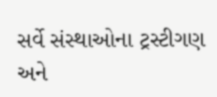સર્વે સંસ્થાઓના ટ્રસ્ટીગણ અને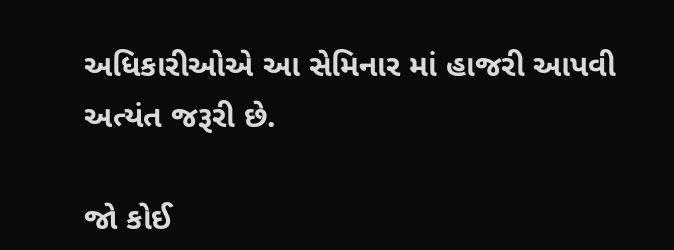અધિકારીઓએ આ સેમિનાર માં હાજરી આપવી અત્યંત જરૂરી છે.

જો કોઈ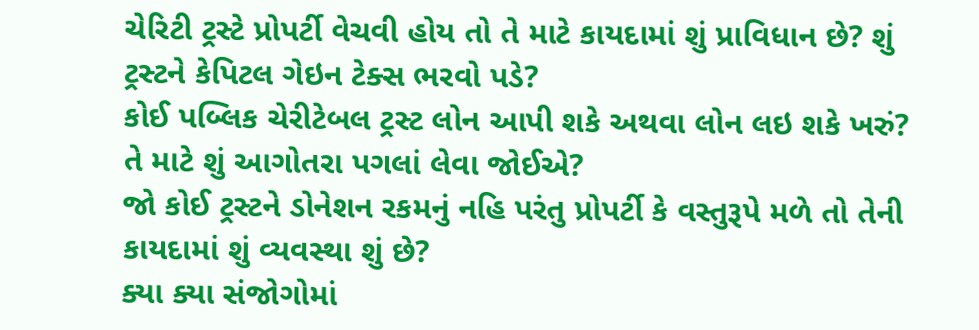ચેરિટી ટ્રસ્ટે પ્રોપર્ટી વેચવી હોય તો તે માટે કાયદામાં શું પ્રાવિધાન છે? શું ટ્રસ્ટને કેપિટલ ગેઇન ટેક્સ ભરવો પડે?
કોઈ પબ્લિક ચેરીટેબલ ટ્રસ્ટ લોન આપી શકે અથવા લોન લઇ શકે ખરું? તે માટે શું આગોતરા પગલાં લેવા જોઈએ?
જો કોઈ ટ્રસ્ટને ડોનેશન રકમનું નહિ પરંતુ પ્રોપર્ટી કે વસ્તુરૂપે મળે તો તેની કાયદામાં શું વ્યવસ્થા શું છે?
ક્યા ક્યા સંજોગોમાં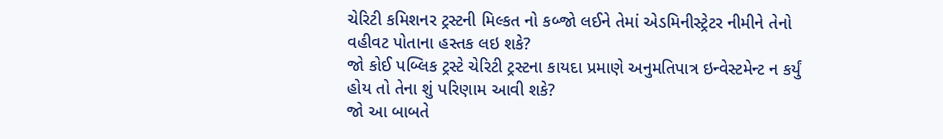ચેરિટી કમિશનર ટ્રસ્ટની મિલ્કત નો કબ્જો લઈને તેમાં એડમિનીસ્ટ્રેટર નીમીને તેનો વહીવટ પોતાના હસ્તક લઇ શકે?
જો કોઈ પબ્લિક ટ્રસ્ટે ચેરિટી ટ્રસ્ટના કાયદા પ્રમાણે અનુમતિપાત્ર ઇન્વેસ્ટમેન્ટ ન કર્યું હોય તો તેના શું પરિણામ આવી શકે?
જો આ બાબતે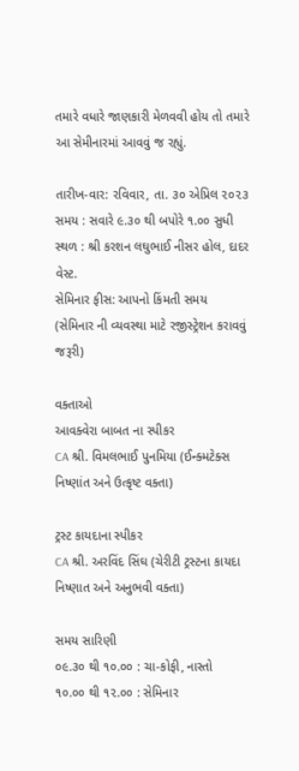તમારે વધારે જાણકારી મેળવવી હોય તો તમારે આ સેમીનારમાં આવવું જ રહ્યું.

તારીખ-વાર: રવિવાર, તા. ૩૦ એપ્રિલ ૨૦૨૩
સમય : સવારે ૯.૩૦ થી બપોરે ૧.૦૦ સુધી
સ્થળ : શ્રી કરશન લઘુભાઈ નીસર હોલ, દાદર વેસ્ટ.
સેમિનાર ફીસ: આપનો કિંમતી સમય
(સેમિનાર ની વ્યવસ્થા માટે રજીસ્ટ્રેશન કરાવવું જરૂરી)

વક્તાઓ
આવક્વેરા બાબત ના સ્પીકર
CA શ્રી. વિમલભાઈ પુનમિયા (ઈન્ક્મટેક્સ નિષ્ણાંત અને ઉત્કૃષ્ટ વક્તા)

ટ્રસ્ટ કાયદાના સ્પીકર
CA શ્રી. અરવિંદ સિંઘ (ચેરીટી ટ્રસ્ટના કાયદા નિષ્ણાત અને અનુભવી વક્તા)

સમય સારિણી
૦૯.૩૦ થી ૧૦.૦૦ : ચા-કોફી, નાસ્તો
૧૦.૦૦ થી ૧૨.૦૦ : સેમિનાર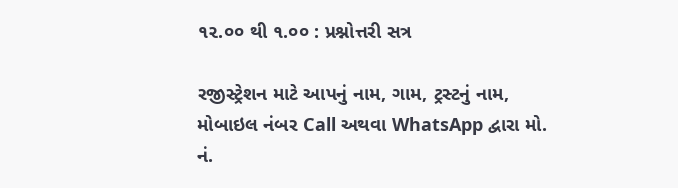૧૨.૦૦ થી ૧.૦૦ : પ્રશ્નોત્તરી સત્ર

રજીસ્ટ્રેશન માટે આપનું નામ, ગામ, ટ્રસ્ટનું નામ, મોબાઇલ નંબર Call અથવા WhatsApp દ્વારા મો. નં.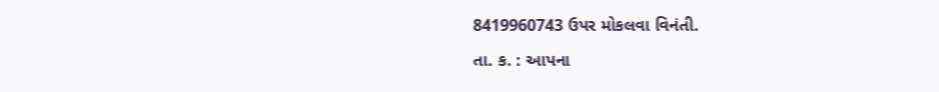8419960743 ઉપર મોકલવા વિનંતી.

તા. ક. : આપના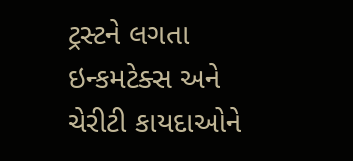ટ્રસ્ટને લગતા ઇન્કમટેક્સ અને ચેરીટી કાયદાઓને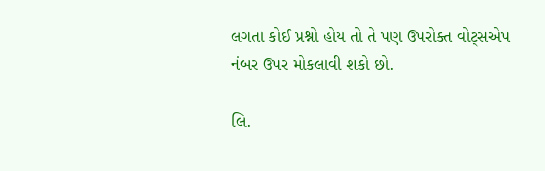લગતા કોઈ પ્રશ્નો હોય તો તે પણ ઉપરોક્ત વોટ્સએપ નંબર ઉપર મોકલાવી શકો છો.

લિ.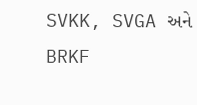SVKK, SVGA અને BRKF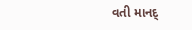વતી માનદ્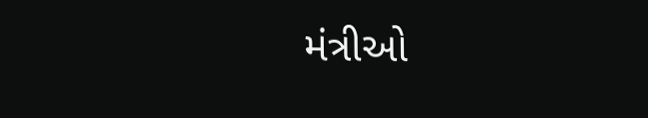મંત્રીઓ